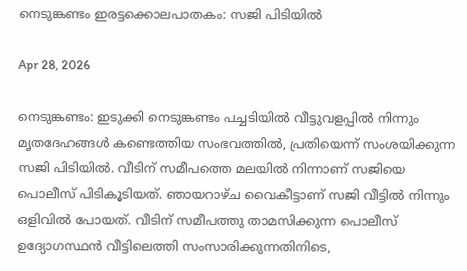നെടുങ്കണ്ടം ഇരട്ടക്കൊലപാതകം: സജി പിടിയില്‍

Apr 28, 2026

നെടുങ്കണ്ടം: ഇടുക്കി നെടുങ്കണ്ടം പച്ചടിയില്‍ വീട്ടുവളപ്പില്‍ നിന്നും മൃതദേഹങ്ങള്‍ കണ്ടെത്തിയ സംഭവത്തില്‍, പ്രതിയെന്ന് സംശയിക്കുന്ന സജി പിടിയില്‍. വീടിന് സമീപത്തെ മലയിൽ നിന്നാണ് സജിയെ പൊലീസ് പിടികൂടിയത്. ഞായറാഴ്ച വൈകീട്ടാണ് സജി വീട്ടില്‍ നിന്നും ഒളിവില്‍ പോയത്. വീടിന് സമീപത്തു താമസിക്കുന്ന പൊലീസ് ഉദ്യോഗസ്ഥന്‍ വീട്ടിലെത്തി സംസാരിക്കുന്നതിനിടെ,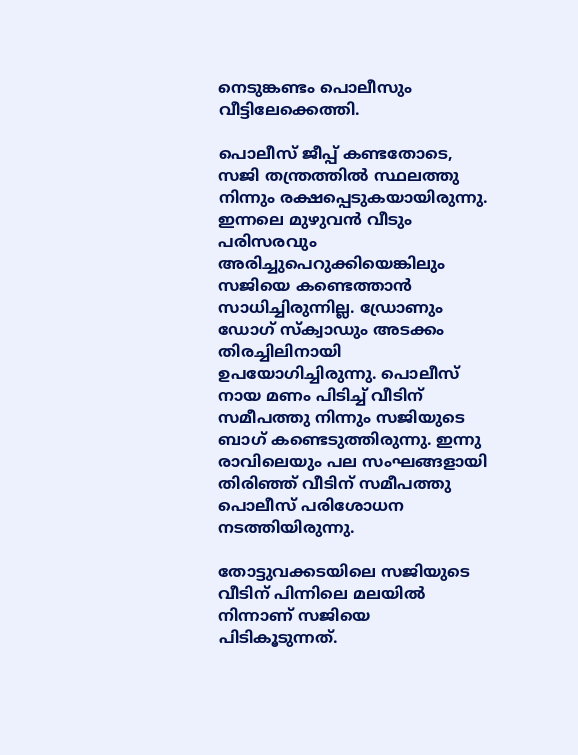നെടുങ്കണ്ടം പൊലീസും വീട്ടിലേക്കെത്തി.

പൊലീസ് ജീപ്പ് കണ്ടതോടെ, സജി തന്ത്രത്തില്‍ സ്ഥലത്തു നിന്നും രക്ഷപ്പെടുകയായിരുന്നു. ഇന്നലെ മുഴുവന്‍ വീടും പരിസരവും അരിച്ചുപെറുക്കിയെങ്കിലും സജിയെ കണ്ടെത്താന്‍ സാധിച്ചിരുന്നില്ല. ഡ്രോണും ഡോഗ് സ്‌ക്വാഡും അടക്കം തിരച്ചിലിനായി ഉപയോഗിച്ചിരുന്നു. പൊലീസ് നായ മണം പിടിച്ച് വീടിന് സമീപത്തു നിന്നും സജിയുടെ ബാഗ് കണ്ടെടുത്തിരുന്നു. ഇന്നു രാവിലെയും പല സംഘങ്ങളായി തിരിഞ്ഞ് വീടിന് സമീപത്തു പൊലീസ് പരിശോധന നടത്തിയിരുന്നു.

തോട്ടുവക്കടയിലെ സജിയുടെ വീടിന് പിന്നിലെ മലയില്‍ നിന്നാണ് സജിയെ പിടികൂടുന്നത്.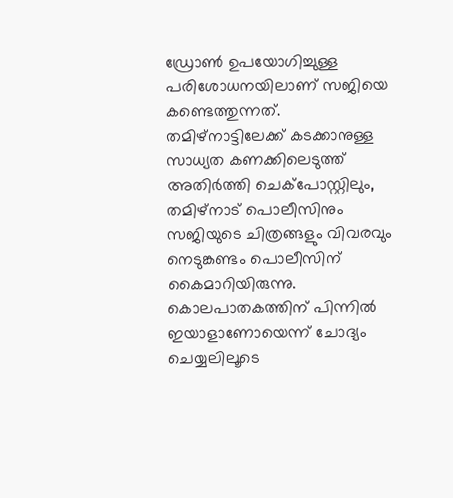ഡ്രോണ്‍ ഉപയോഗിച്ചുള്ള പരിശോധനയിലാണ് സജിയെ കണ്ടെത്തുന്നത്. തമിഴ്‌നാട്ടിലേക്ക് കടക്കാനുള്ള സാധ്യത കണക്കിലെടുത്ത് അതിര്‍ത്തി ചെക്‌പോസ്റ്റിലും, തമിഴ്‌നാട് പൊലീസിനും സജിയുടെ ചിത്രങ്ങളും വിവരവും നെടുങ്കണ്ടം പൊലീസിന് കൈമാറിയിരുന്നു. കൊലപാതകത്തിന് പിന്നില്‍ ഇയാളാണോയെന്ന് ചോദ്യം ചെയ്യലിലൂടെ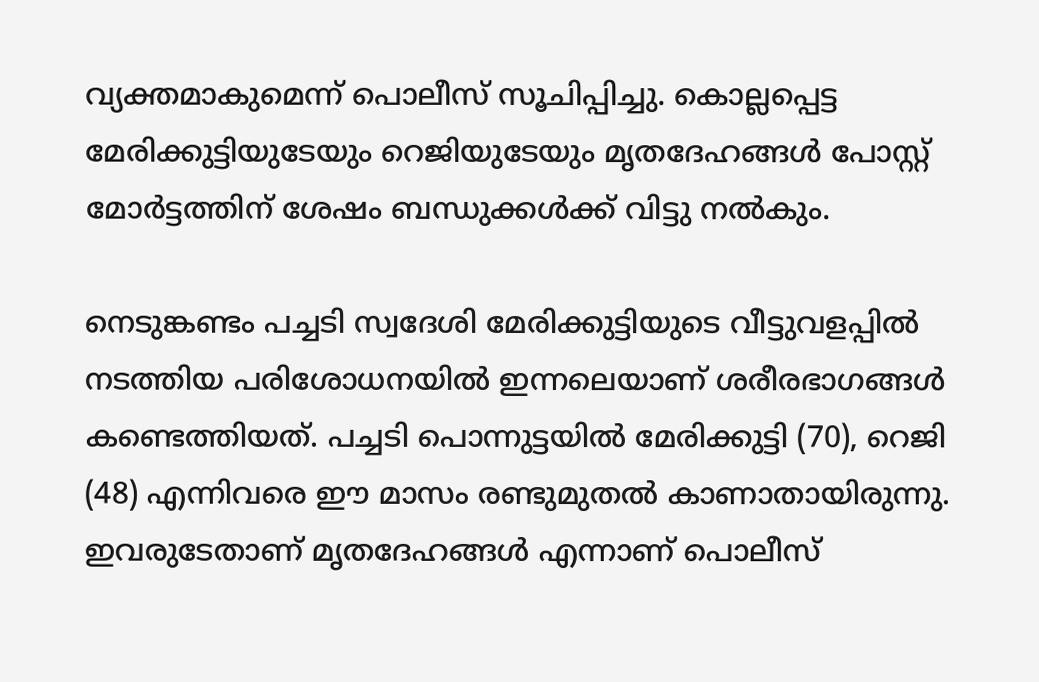വ്യക്തമാകുമെന്ന് പൊലീസ് സൂചിപ്പിച്ചു. കൊല്ലപ്പെട്ട മേരിക്കുട്ടിയുടേയും റെജിയുടേയും മൃതദേഹങ്ങള്‍ പോസ്റ്റ് മോര്‍ട്ടത്തിന് ശേഷം ബന്ധുക്കള്‍ക്ക് വിട്ടു നല്‍കും.

നെടുങ്കണ്ടം പച്ചടി സ്വദേശി മേരിക്കുട്ടിയുടെ വീട്ടുവളപ്പില്‍ നടത്തിയ പരിശോധനയിൽ ഇന്നലെയാണ് ശരീരഭാഗങ്ങള്‍ കണ്ടെത്തിയത്. പച്ചടി പൊന്നുട്ടയില്‍ മേരിക്കുട്ടി (70), റെജി (48) എന്നിവരെ ഈ മാസം രണ്ടുമുതല്‍ കാണാതായിരുന്നു. ഇവരുടേതാണ് മൃതദേഹങ്ങള്‍ എന്നാണ് പൊലീസ്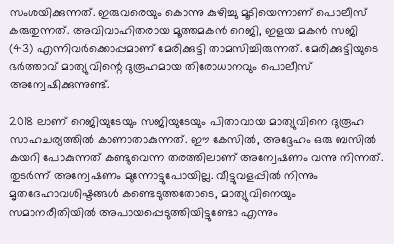സംശയിക്കുന്നത്. ഇരുവരെയും കൊന്നു കുഴിച്ചു മൂടിയെന്നാണ് പൊലീസ് കരുതുന്നത്. അവിവാഹിതരായ മൂത്തമകന്‍ റെജി, ഇളയ മകന്‍ സജി (43) എന്നിവര്‍ക്കൊപ്പമാണ് മേരിക്കുട്ടി താമസിച്ചിരുന്നത്. മേരിക്കുട്ടിയുടെ ഭര്‍ത്താവ് മാത്യുവിന്റെ ദുരൂഹമായ തിരോധാനവും പൊലീസ് അന്വേഷിക്കുന്നുണ്ട്.

2018 ലാണ് റെജിയുടേയും സജിയുടേയും പിതാവായ മാത്യുവിനെ ദുരൂഹ സാഹചര്യത്തില്‍ കാണാതാകുന്നത്. ഈ കേസില്‍, അദ്ദേഹം ഒരു ബസില്‍ കയറി പോകുന്നത് കണ്ടുവെന്ന തരത്തിലാണ് അന്വേഷണം വന്നു നിന്നത്. തുടര്‍ന്ന് അന്വേഷണം മുന്നോട്ടുപോയില്ല. വീട്ടുവളപ്പില്‍ നിന്നും മൃതദേഹാവശിഷ്ടങ്ങള്‍ കണ്ടെടുത്തതോടെ, മാത്യുവിനെയും സമാനരീതിയില്‍ അപായപ്പെടുത്തിയിട്ടുണ്ടോ എന്നും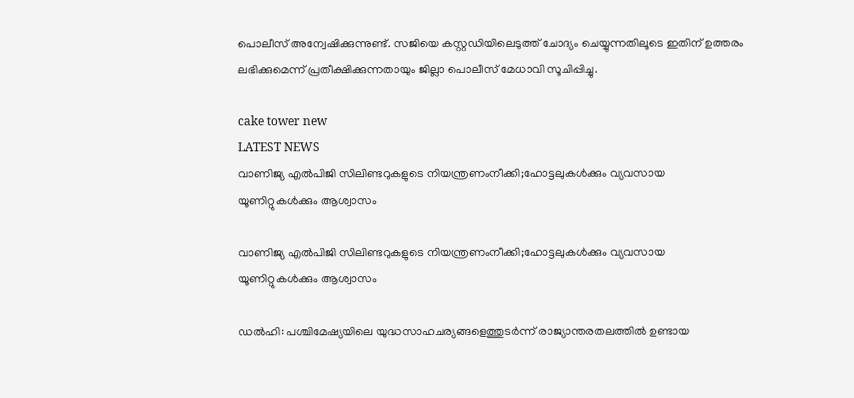പൊലീസ് അന്വേഷിക്കുന്നുണ്ട്. സജിയെ കസ്റ്റഡിയിലെടുത്ത് ചോദ്യം ചെയ്യുന്നതിലൂടെ ഇതിന് ഉത്തരം ലഭിക്കുമെന്ന് പ്രതീക്ഷിക്കുന്നതായും ജില്ലാ പൊലീസ് മേധാവി സൂചിപ്പിച്ചു.

cake tower new
LATEST NEWS
വാണിജ്യ എൽപിജി സിലിണ്ടറുകളുടെ നിയന്ത്രണംനീക്കി;ഹോട്ടലുകൾക്കും വ്യവസായ യൂണിറ്റുകൾക്കും ആശ്വാസം

വാണിജ്യ എൽപിജി സിലിണ്ടറുകളുടെ നിയന്ത്രണംനീക്കി;ഹോട്ടലുകൾക്കും വ്യവസായ യൂണിറ്റുകൾക്കും ആശ്വാസം

ഡൽഹി: പശ്ചിമേഷ്യയിലെ യുദ്ധസാഹചര്യങ്ങളെത്തുടർന്ന് രാജ്യാന്തരതലത്തിൽ ഉണ്ടായ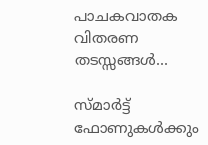പാചകവാതക വിതരണ തടസ്സങ്ങൾ...

സ്മാര്‍ട്ട് ഫോണുകള്‍ക്കും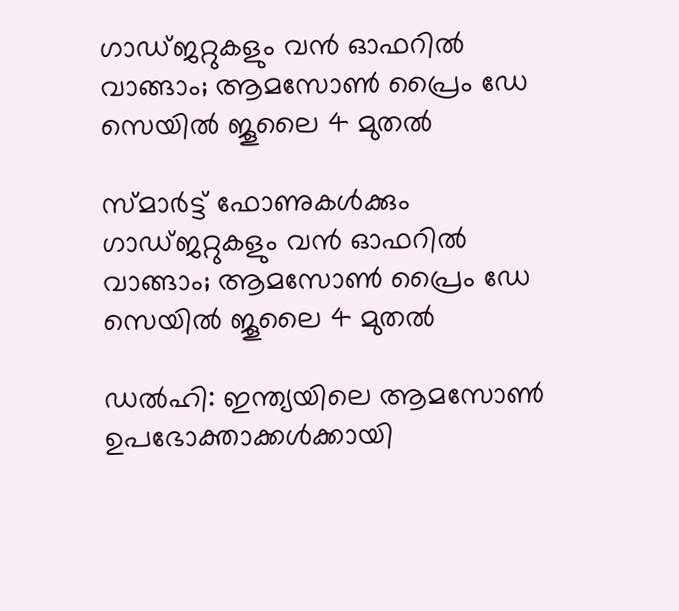ഗാഡ്ജറ്റുകളും വന്‍ ഓഫറില്‍ വാങ്ങാം; ആമസോണ്‍ പ്രൈം ഡേ സെയില്‍ ജൂലൈ 4 മുതല്‍

സ്മാര്‍ട്ട് ഫോണുകള്‍ക്കും ഗാഡ്ജറ്റുകളും വന്‍ ഓഫറില്‍ വാങ്ങാം; ആമസോണ്‍ പ്രൈം ഡേ സെയില്‍ ജൂലൈ 4 മുതല്‍

ഡല്‍ഹി: ഇന്ത്യയിലെ ആമസോണ്‍ ഉപഭോക്താക്കള്‍ക്കായി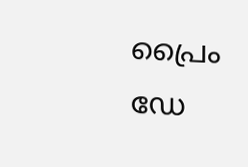പ്രൈം ഡേ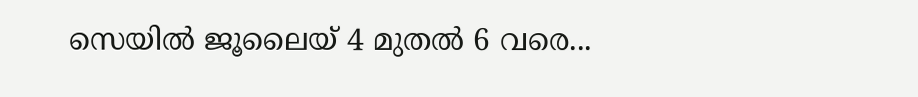സെയില്‍ ജൂലൈയ് 4 മുതല്‍ 6 വരെ...